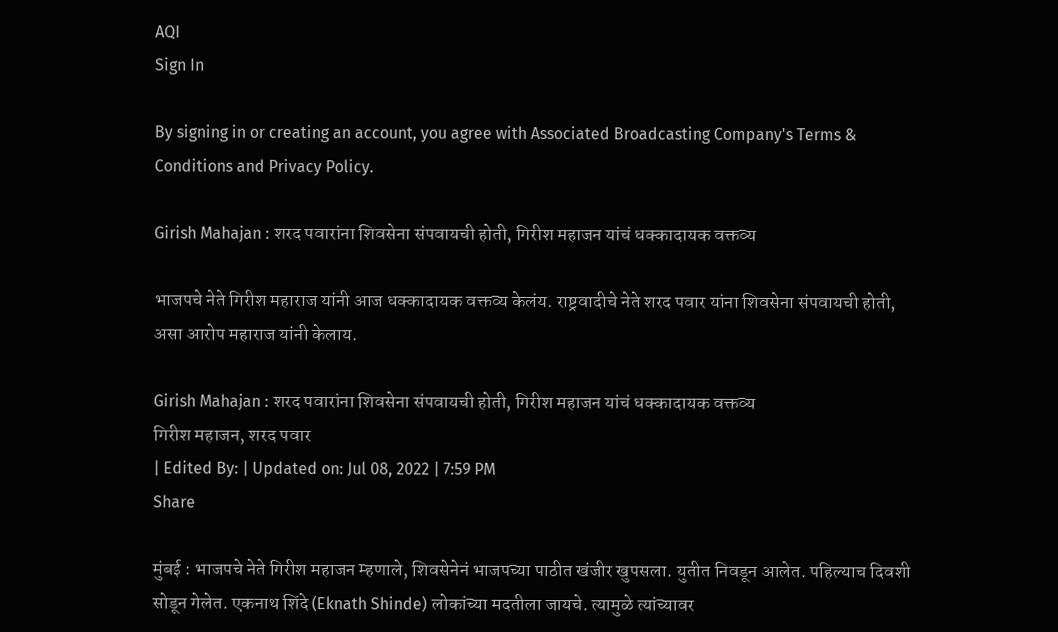AQI
Sign In

By signing in or creating an account, you agree with Associated Broadcasting Company's Terms & Conditions and Privacy Policy.

Girish Mahajan : शरद पवारांना शिवसेना संपवायची होती, गिरीश महाजन यांचं धक्कादायक वक्तव्य

भाजपचे नेते गिरीश महाराज यांनी आज धक्कादायक वक्तव्य केलंय. राष्ट्रवादीचे नेते शरद पवार यांना शिवसेना संपवायची होती, असा आरोप महाराज यांनी केलाय.

Girish Mahajan : शरद पवारांना शिवसेना संपवायची होती, गिरीश महाजन यांचं धक्कादायक वक्तव्य
गिरीश महाजन, शरद पवार
| Edited By: | Updated on: Jul 08, 2022 | 7:59 PM
Share

मुंबई : भाजपचे नेते गिरीश महाजन म्हणाले, शिवसेनेनं भाजपच्या पाठीत खंजीर खुपसला. युतीत निवडून आलेत. पहिल्याच दिवशी सोडून गेलेत. एकनाथ शिंदे (Eknath Shinde) लोकांच्या मदतीला जायचे. त्यामुळे त्यांच्यावर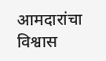आमदारांचा विश्वास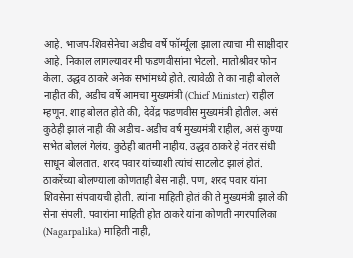आहे. भाजप-शिवसेनेचा अडीच वर्षे फॉर्म्यूला झाला त्याचा मी साक्षीदार आहे. निकाल लागल्यावर मी फडणवीसांना भेटलो. मातोश्रीवर फोन केला. उद्धव ठाकरे अनेक सभांमध्ये होते. त्यावेळी ते का नाही बोलले नाहीत की, अडीच वर्षे आमचा मुख्यमंत्री (Chief Minister) राहील म्हणून. शाह बोलत होते की, देवेंद्र फडणवीस मुख्यमंत्री होतील. असं कुठेही झालं नाही की अडीच-अडीच वर्ष मुख्यमंत्री राहील, असं कुण्या सभेत बोललं गेलंय. कुठेही बातमी नाहीय. उद्धव ठाकरे हे नंतर संधी साधून बोलतात. शरद पवार यांच्याशी त्यांचं साटलोट झालं होतं. ठाकरेंच्या बोलण्याला कोणताही बेस नाही. पण, शरद पवार यांना शिवसेना संपवायची होती. त्यांना माहिती होतं की ते मुख्यमंत्री झाले की सेना संपली. पवारांना माहिती होत ठाकरे यांना कोणती नगरपालिका (Nagarpalika) माहिती नाही,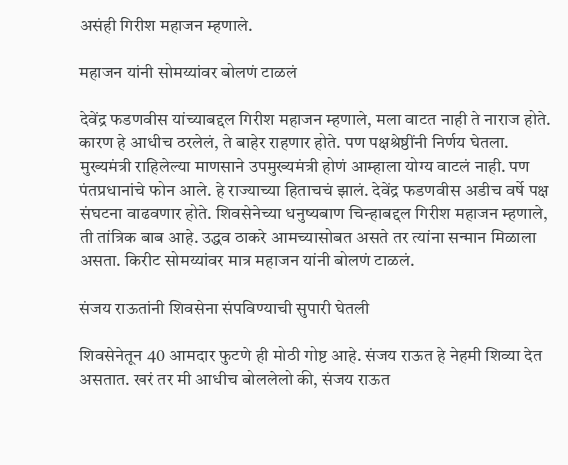असंही गिरीश महाजन म्हणाले.

महाजन यांनी सोमय्यांवर बोलणं टाळलं

देवेंद्र फडणवीस यांच्याबद्दल गिरीश महाजन म्हणाले, मला वाटत नाही ते नाराज होते. कारण हे आधीच ठरलेलं, ते बाहेर राहणार होते. पण पक्षश्रेष्ठींनी निर्णय घेतला. मुख्यमंत्री राहिलेल्या माणसाने उपमुख्यमंत्री होणं आम्हाला योग्य वाटलं नाही. पण पंतप्रधानांचे फोन आले. हे राज्याच्या हिताचचं झालं. देवेंद्र फडणवीस अडीच वर्षे पक्ष संघटना वाढवणार होते. शिवसेनेच्या धनुष्यबाण चिन्हाबद्दल गिरीश महाजन म्हणाले, ती तांत्रिक बाब आहे. उद्धव ठाकरे आमच्यासोबत असते तर त्यांना सन्मान मिळाला असता. किरीट सोमय्यांवर मात्र महाजन यांनी बोलणं टाळलं.

संजय राऊतांनी शिवसेना संपविण्याची सुपारी घेतली

शिवसेनेतून 40 आमदार फुटणे ही मोठी गोष्ट आहे. संजय राऊत हे नेहमी शिव्या देत असतात. खरं तर मी आधीच बोललेलो की, संजय राऊत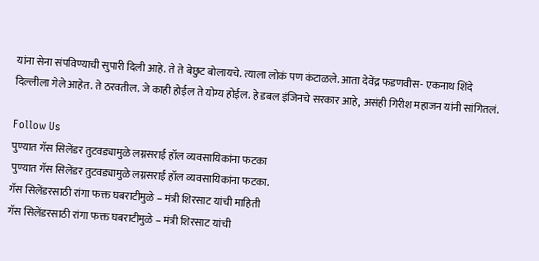यांना सेना संपविण्याची सुपारी दिली आहे. ते ते बेछुट बोलायचे. त्याला लोकं पण कंटाळले. आता देवेंद्र फडणवीस- एकनाथ शिंदे दिल्लीला गेले आहेत. ते ठरवतील. जे काही होईल ते योग्य होईल. हे डबल इंजिनचे सरकार आहे, असंही गिरीश महाजन यांनी सांगितलं.

Follow Us
पुण्यात गॅस सिलेंडर तुटवड्यामुळे लग्नसराई हॉल व्यवसायिकांना फटका
पुण्यात गॅस सिलेंडर तुटवड्यामुळे लग्नसराई हॉल व्यवसायिकांना फटका.
गॅस सिलेंडरसाठी रांगा फक्त घबराटीमुळे – मंत्री शिरसाट यांची माहिती
गॅस सिलेंडरसाठी रांगा फक्त घबराटीमुळे – मंत्री शिरसाट यांची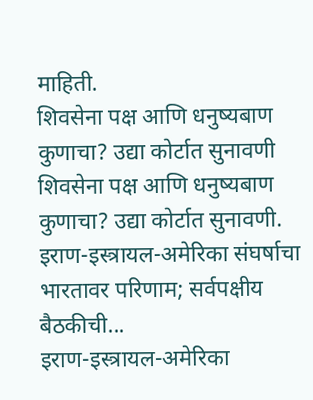माहिती.
शिवसेना पक्ष आणि धनुष्यबाण कुणाचा? उद्या कोर्टात सुनावणी
शिवसेना पक्ष आणि धनुष्यबाण कुणाचा? उद्या कोर्टात सुनावणी.
इराण-इस्त्रायल-अमेरिका संघर्षाचा भारतावर परिणाम; सर्वपक्षीय बैठकीची...
इराण-इस्त्रायल-अमेरिका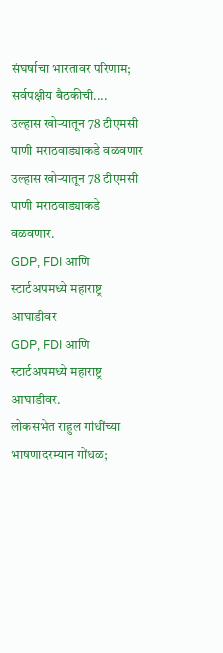संघर्षाचा भारतावर परिणाम; सर्वपक्षीय बैठकीची....
उल्हास खोऱ्यातून 78 टीएमसी पाणी मराठवाड्याकडे वळवणार
उल्हास खोऱ्यातून 78 टीएमसी पाणी मराठवाड्याकडे वळवणार.
GDP, FDI आणि स्टार्टअपमध्ये महाराष्ट्र आघाडीवर
GDP, FDI आणि स्टार्टअपमध्ये महाराष्ट्र आघाडीवर.
लोकसभेत राहुल गांधींच्या भाषणादरम्यान गोंधळ;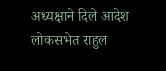अध्यक्षाने दिले आदेश
लोकसभेत राहुल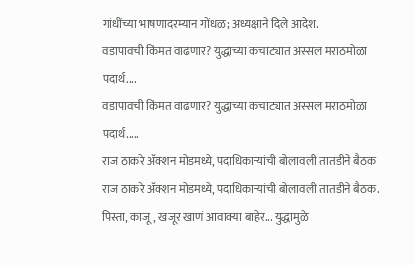गांधींच्या भाषणादरम्यान गोंधळ; अध्यक्षाने दिले आदेश.
वडापावची किंमत वाढणार? युद्धाच्या कचाट्यात अस्सल मराठमोळा पदार्थ....
वडापावची किंमत वाढणार? युद्धाच्या कचाट्यात अस्सल मराठमोळा पदार्थ.....
राज ठाकरे अ‍ॅक्शन मोडमध्ये, पदाधिकाऱ्यांची बोलावली तातडीने बैठक
राज ठाकरे अ‍ॅक्शन मोडमध्ये, पदाधिकाऱ्यांची बोलावली तातडीने बैठक.
पिस्ता, काजू, खजूर खाणं आवाक्या बाहेर... युद्धामुळे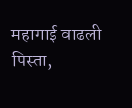महागाई वाढली
पिस्ता,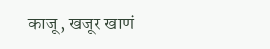काजू, खजूर खाणं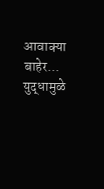आवाक्या बाहेर... युद्धामुळे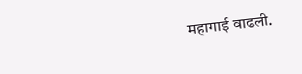महागाई वाढली.